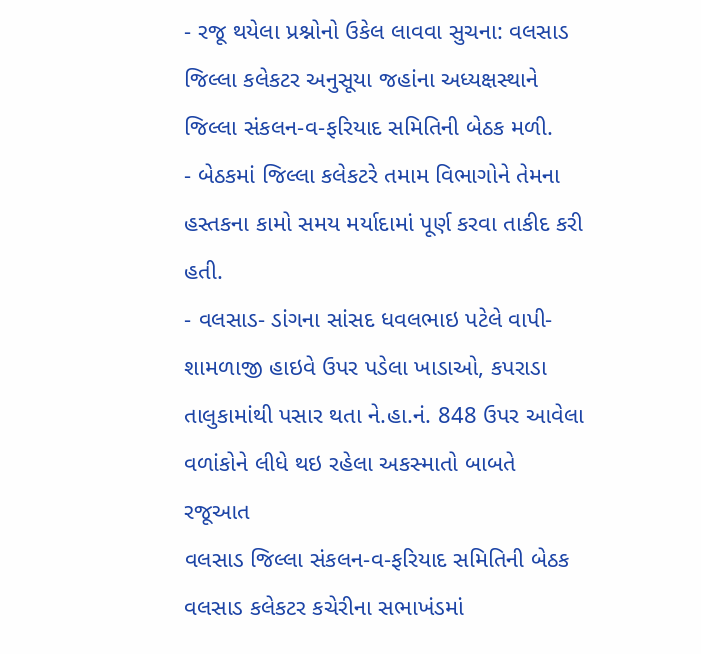- રજૂ થયેલા પ્રશ્નોનો ઉકેલ લાવવા સુચના: વલસાડ જિલ્લા કલેકટર અનુસૂયા જહાંના અધ્યક્ષસ્થાને જિલ્લા સંકલન-વ-ફરિયાદ સમિતિની બેઠક મળી.
- બેઠકમાં જિલ્લા કલેકટરે તમામ વિભાગોને તેમના હસ્તકના કામો સમય મર્યાદામાં પૂર્ણ કરવા તાકીદ કરી હતી.
- વલસાડ- ડાંગના સાંસદ ધવલભાઇ પટેલે વાપી- શામળાજી હાઇવે ઉપર પડેલા ખાડાઓ, કપરાડા તાલુકામાંથી પસાર થતા ને.હા.નં. 848 ઉપર આવેલા વળાંકોને લીધે થઇ રહેલા અકસ્માતો બાબતે રજૂઆત
વલસાડ જિલ્લા સંકલન-વ-ફરિયાદ સમિતિની બેઠક વલસાડ કલેકટર કચેરીના સભાખંડમાં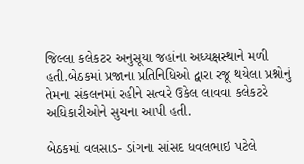જિલ્લા કલેકટર અનુસૂયા જહાંના અધ્યક્ષસ્થાને મળી હતી.બેઠકમાં પ્રજાના પ્રતિનિધિઓ દ્વારા રજૂ થયેલા પ્રશ્નોનું તેમના સંકલનમાં રહીને સત્વરે ઉકેલ લાવવા કલેકટરે અધિકારીઓને સુચના આપી હતી.

બેઠકમાં વલસાડ- ડાંગના સાંસદ ધવલભાઇ પટેલે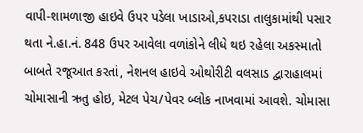વાપી-શામળાજી હાઇવે ઉપર પડેલા ખાડાઓ,કપરાડા તાલુકામાંથી પસાર થતા ને.હા.નં. 848 ઉપર આવેલા વળાંકોને લીધે થઇ રહેલા અકસ્માતો બાબતે રજૂઆત કરતાં, નેશનલ હાઇવે ઓથોરીટી વલસાડ દ્વારાહાલમાં ચોમાસાની ઋતુ હોઇ, મેટલ પેચ/પેવર બ્લોક નાખવામાં આવશે. ચોમાસા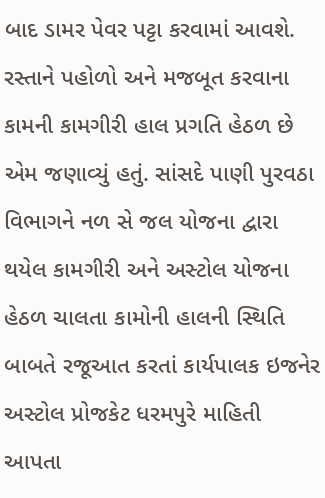બાદ ડામર પેવર પટ્ટા કરવામાં આવશે. રસ્તાને પહોળો અને મજબૂત કરવાના કામની કામગીરી હાલ પ્રગતિ હેઠળ છે એમ જણાવ્યું હતું. સાંસદે પાણી પુરવઠા વિભાગને નળ સે જલ યોજના દ્વારા થયેલ કામગીરી અને અસ્ટોલ યોજના હેઠળ ચાલતા કામોની હાલની સ્થિતિ બાબતે રજૂઆત કરતાં કાર્યપાલક ઇજનેર અસ્ટોલ પ્રોજકેટ ધરમપુરે માહિતી આપતા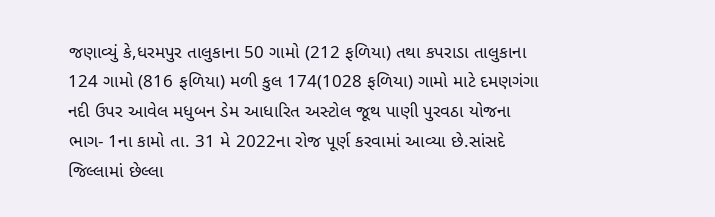જણાવ્યું કે,ધરમપુર તાલુકાના 50 ગામો (212 ફળિયા) તથા કપરાડા તાલુકાના 124 ગામો (816 ફળિયા) મળી કુલ 174(1028 ફળિયા) ગામો માટે દમણગંગા નદી ઉપર આવેલ મધુબન ડેમ આધારિત અસ્ટોલ જૂથ પાણી પુરવઠા યોજના ભાગ- 1ના કામો તા. 31 મે 2022ના રોજ પૂર્ણ કરવામાં આવ્યા છે.સાંસદે જિલ્લામાં છેલ્લા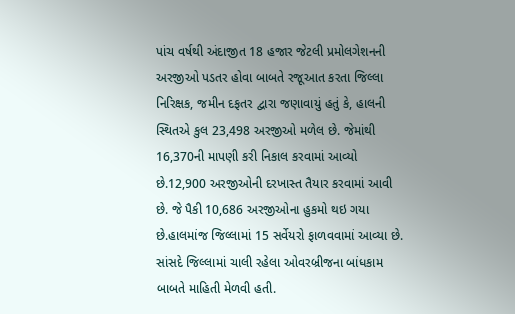પાંચ વર્ષથી અંદાજીત 18 હજાર જેટલી પ્રમોલગેશનની અરજીઓ પડતર હોવા બાબતે રજૂઆત કરતા જિલ્લા નિરિક્ષક, જમીન દફતર દ્વારા જણાવાયું હતું કે, હાલની સ્થિતએ કુલ 23,498 અરજીઓ મળેલ છે. જેમાંથી 16,370ની માપણી કરી નિકાલ કરવામાં આવ્યો છે.12,900 અરજીઓની દરખાસ્ત તૈયાર કરવામાં આવી છે. જે પૈકી 10,686 અરજીઓના હુકમો થઇ ગયા છે.હાલમાંજ જિલ્લામાં 15 સર્વેયરો ફાળવવામાં આવ્યા છે. સાંસદે જિલ્લામાં ચાલી રહેલા ઓવરબ્રીજના બાંધકામ બાબતે માહિતી મેળવી હતી.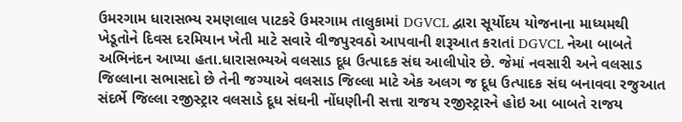ઉમરગામ ધારાસભ્ય રમણલાલ પાટકરે ઉમરગામ તાલુકામાં DGVCL દ્વારા સૂર્યોદય યોજનાના માધ્યમથી ખેડૂતોને દિવસ દરમિયાન ખેતી માટે સવારે વીજપુરવઠો આપવાની શરૂઆત કરાતાં DGVCL નેઆ બાબતે અભિનંદન આપ્યા હતા.ધારાસભ્યએ વલસાડ દૂધ ઉત્પાદક સંઘ આલીપોર છે. જેમાં નવસારી અને વલસાડ જિલ્લાના સભાસદો છે તેની જગ્યાએ વલસાડ જિલ્લા માટે એક અલગ જ દૂધ ઉત્પાદક સંઘ બનાવવા રજુઆત સંદર્ભે જિલ્લા રજીસ્ટ્રાર વલસાડે દૂધ સંઘની નોંધણીની સત્તા રાજય રજીસ્ટ્રારને હોઇ આ બાબતે રાજય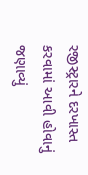રજીસ્ટ્રારને દરખાસ્ત કરવામાં આવી હોવાનું જણાવ્યું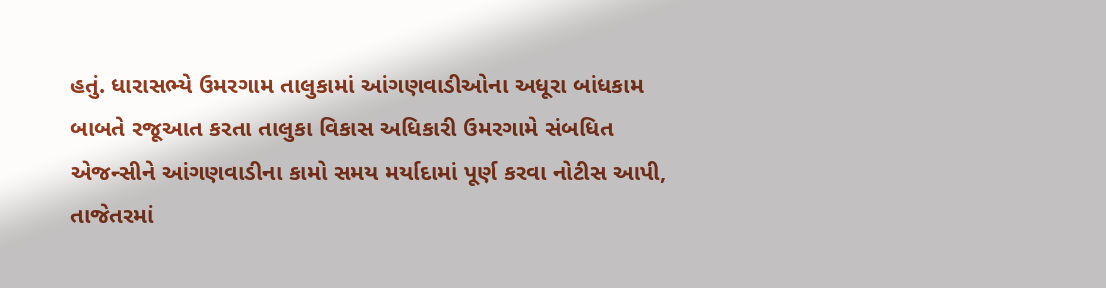હતું. ધારાસભ્યે ઉમરગામ તાલુકામાં આંગણવાડીઓના અધૂરા બાંધકામ બાબતે રજૂઆત કરતા તાલુકા વિકાસ અધિકારી ઉમરગામે સંબધિત એજન્સીને આંગણવાડીના કામો સમય મર્યાદામાં પૂર્ણ કરવા નોટીસ આપી, તાજેતરમાં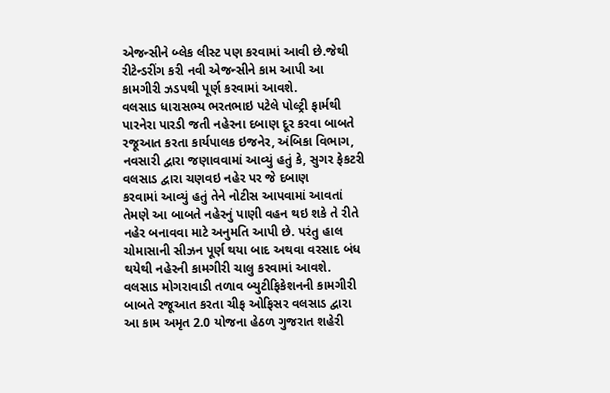એજન્સીને બ્લેક લીસ્ટ પણ કરવામાં આવી છે.જેથી રીટેન્ડરીંગ કરી નવી એજન્સીને કામ આપી આ કામગીરી ઝડપથી પૂર્ણ કરવામાં આવશે.
વલસાડ ધારાસભ્ય ભરતભાઇ પટેલે પોલ્ટ્રી ફાર્મથી પારનેરા પારડી જતી નહેરના દબાણ દૂર કરવા બાબતે રજૂઆત કરતા કાર્યપાલક ઇજનેર, અંબિકા વિભાગ, નવસારી દ્વારા જણાવવામાં આવ્યું હતું કે, સુગર ફેકટરી વલસાડ દ્વારા ચણવઇ નહેર પર જે દબાણ
કરવામાં આવ્યું હતું તેને નોટીસ આપવામાં આવતાં તેમણે આ બાબતે નહેરનું પાણી વહન થઇ શકે તે રીતે નહેર બનાવવા માટે અનુમતિ આપી છે. પરંતુ હાલ ચોમાસાની સીઝન પૂર્ણ થયા બાદ અથવા વરસાદ બંધ થયેથી નહેરની કામગીરી ચાલુ કરવામાં આવશે. વલસાડ મોગરાવાડી તળાવ બ્યુટીફિકેશનની કામગીરી બાબતે રજૂઆત કરતા ચીફ ઓફિસર વલસાડ દ્વારા આ કામ અમૃત 2.0 યોજના હેઠળ ગુજરાત શહેરી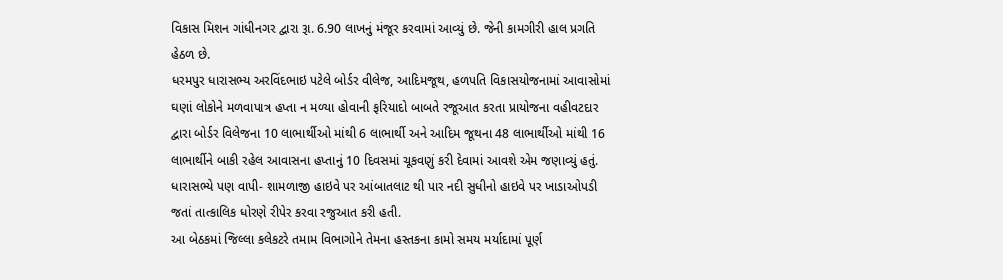વિકાસ મિશન ગાંધીનગર દ્વારા રૂા. 6.90 લાખનું મંજૂર કરવામાં આવ્યું છે. જેની કામગીરી હાલ પ્રગતિ હેઠળ છે.
ધરમપુર ધારાસભ્ય અરવિંદભાઇ પટેલે બોર્ડર વીલેજ, આદિમજૂથ, હળપતિ વિકાસયોજનામાં આવાસોમાં ઘણાં લોકોને મળવાપાત્ર હપ્તા ન મળ્યા હોવાની ફરિયાદો બાબતે રજૂઆત કરતા પ્રાયોજના વહીવટદાર દ્વારા બોર્ડર વિલેજના 10 લાભાર્થીઓ માંથી 6 લાભાર્થી અને આદિમ જૂથના 48 લાભાર્થીઓ માંથી 16 લાભાર્થીને બાકી રહેલ આવાસના હપ્તાનું 10 દિવસમાં ચૂકવણું કરી દેવામાં આવશે એમ જણાવ્યું હતું. ધારાસભ્યે પણ વાપી- શામળાજી હાઇવે પર આંબાતલાટ થી પાર નદી સુધીનો હાઇવે પર ખાડાઓપડી જતાં તાત્કાલિક ધોરણે રીપેર કરવા રજુઆત કરી હતી.
આ બેઠકમાં જિલ્લા કલેકટરે તમામ વિભાગોને તેમના હસ્તકના કામો સમય મર્યાદામાં પૂર્ણ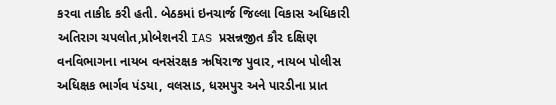કરવા તાકીદ કરી હતી. બેઠકમાં ઇનચાર્જ જિલ્લા વિકાસ અધિકારી અતિરાગ ચપલોત,પ્રોબેશનરી IAS પ્રસન્નજીત કૌર દક્ષિણ વનવિભાગના નાયબ વનસંરક્ષક ઋષિરાજ પુવાર, નાયબ પોલીસ અધિક્ષક ભાર્ગવ પંડયા, વલસાડ, ધરમપુર અને પારડીના પ્રાત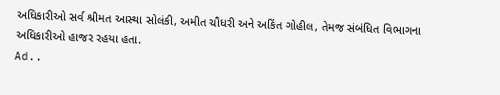અધિકારીઓ સર્વ શ્રીમત આસ્થા સોલંકી, અમીત ચૌધરી અને અકિંત ગોહીલ, તેમજ સંબંધિત વિભાગના અધિકારીઓ હાજર રહયા હતા.
Ad..